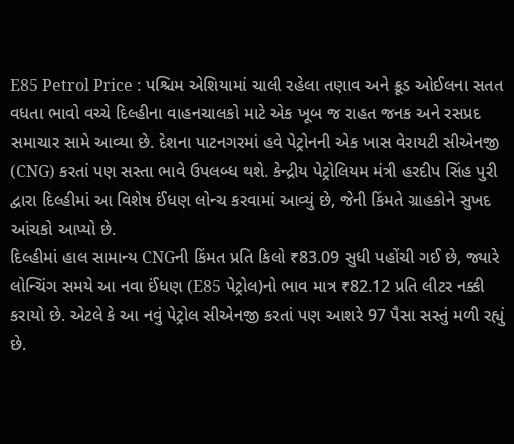E85 Petrol Price : પશ્ચિમ એશિયામાં ચાલી રહેલા તણાવ અને ક્રૂડ ઓઈલના સતત વધતા ભાવો વચ્ચે દિલ્હીના વાહનચાલકો માટે એક ખૂબ જ રાહત જનક અને રસપ્રદ સમાચાર સામે આવ્યા છે. દેશના પાટનગરમાં હવે પેટ્રોનની એક ખાસ વેરાયટી સીએનજી (CNG) કરતાં પણ સસ્તા ભાવે ઉપલબ્ધ થશે. કેન્દ્રીય પેટ્રોલિયમ મંત્રી હરદીપ સિંહ પુરી દ્વારા દિલ્હીમાં આ વિશેષ ઈંધણ લોન્ચ કરવામાં આવ્યું છે, જેની કિંમતે ગ્રાહકોને સુખદ આંચકો આપ્યો છે.
દિલ્હીમાં હાલ સામાન્ય CNGની કિંમત પ્રતિ કિલો ₹83.09 સુધી પહોંચી ગઈ છે, જ્યારે લોન્ચિંગ સમયે આ નવા ઈંધણ (E85 પેટ્રોલ)નો ભાવ માત્ર ₹82.12 પ્રતિ લીટર નક્કી કરાયો છે. એટલે કે આ નવું પેટ્રોલ સીએનજી કરતાં પણ આશરે 97 પૈસા સસ્તું મળી રહ્યું છે.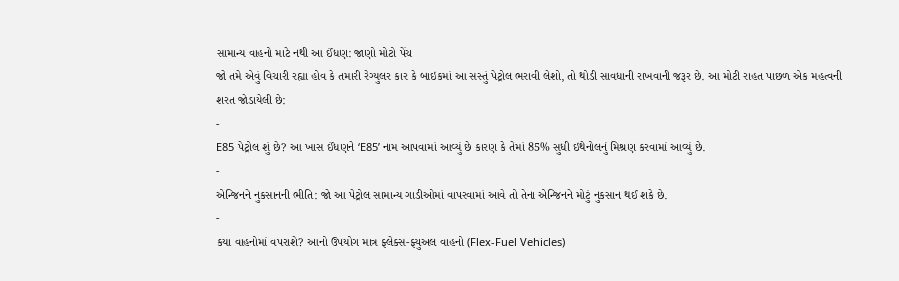સામાન્ય વાહનો માટે નથી આ ઈંધણ: જાણો મોટો પેંચ
જો તમે એવું વિચારી રહ્યા હોવ કે તમારી રેગ્યુલર કાર કે બાઇકમાં આ સસ્તું પેટ્રોલ ભરાવી લેશો, તો થોડી સાવધાની રાખવાની જરૂર છે. આ મોટી રાહત પાછળ એક મહત્વની શરત જોડાયેલી છે:
-
E85 પેટ્રોલ શું છે? આ ખાસ ઈંધણને ‘E85’ નામ આપવામાં આવ્યું છે કારણ કે તેમાં 85% સુધી ઇથેનોલનું મિશ્રણ કરવામાં આવ્યું છે.
-
એન્જિનને નુકસાનની ભીતિ: જો આ પેટ્રોલ સામાન્ય ગાડીઓમાં વાપરવામાં આવે તો તેના એન્જિનને મોટું નુકસાન થઈ શકે છે.
-
કયા વાહનોમાં વપરાશે? આનો ઉપયોગ માત્ર ફ્લેક્સ-ફ્યુઅલ વાહનો (Flex-Fuel Vehicles)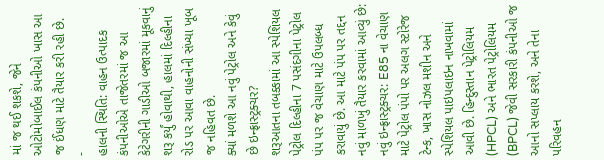માં જ થઈ શકશે, જેને ઓટોમોબાઈલ કંપનીઓ ખાસ આ જ ઈંધણ માટે તૈયાર કરી રહી છે.
-
હાલની સ્થિતિ: વાહન ઉત્પાદક કંપનીઓએ તાજેતરમાં જ આ કેટેગરીની ગાડીઓ બજારમાં મૂકવાનું શરૂ કર્યું હોવાથી, હાલમાં દિલ્હીના રોડ પર આવા વાહનોની સંખ્યા ખૂબ જ નહિવત છે.
ક્યાં મળશે આ નવું પેટ્રોલ અને કેવું છે ઇન્ફ્રાસ્ટ્રક્ચર?
શરૂઆતના તબક્કામાં આ સ્પેશિયલ પેટ્રોલ દિલ્હીના 7 પસંદગીના પેટ્રોલ પંપ પર જ વેચાણ માટે ઉપલબ્ધ કરાવાયું છે. આ માટે પંપ પર તદ્દન નવું માળખું તૈયાર કરવામાં આવ્યું છે:
નવું ઇન્ફ્રાસ્ટ્રક્ચર: E85 ના વેચાણ માટે પેટ્રોલ પંપો પર અલગ સ્ટોરેજ ટેન્ક, ખાસ નોઝલ મશીન અને સ્પેશિયલ પાઇપલાઇન નાખવામાં આવી છે. હિન્દુસ્તાન પેટ્રોલિયમ (HPCL) અને ભારત પેટ્રોલિયમ (BPCL) જેવી સરકારી કંપનીઓ જ આનો સપ્લાય કરશે, અને તેના પરિવહન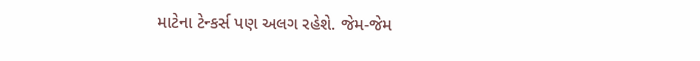માટેના ટેન્કર્સ પણ અલગ રહેશે. જેમ-જેમ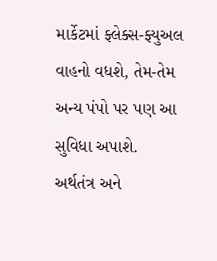માર્કેટમાં ફ્લેક્સ-ફ્યુઅલ વાહનો વધશે, તેમ-તેમ અન્ય પંપો પર પણ આ સુવિધા અપાશે.
અર્થતંત્ર અને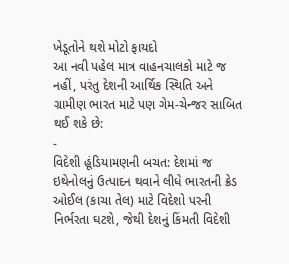ખેડૂતોને થશે મોટો ફાયદો
આ નવી પહેલ માત્ર વાહનચાલકો માટે જ નહીં, પરંતુ દેશની આર્થિક સ્થિતિ અને ગ્રામીણ ભારત માટે પણ ગેમ-ચેન્જર સાબિત થઈ શકે છે:
-
વિદેશી હૂંડિયામણની બચત: દેશમાં જ ઇથેનોલનું ઉત્પાદન થવાને લીધે ભારતની ક્રેડ ઓઈલ (કાચા તેલ) માટે વિદેશો પરની નિર્ભરતા ઘટશે, જેથી દેશનું કિંમતી વિદેશી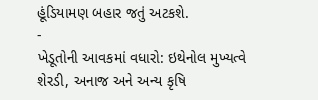હૂંડિયામણ બહાર જતું અટકશે.
-
ખેડૂતોની આવકમાં વધારો: ઇથેનોલ મુખ્યત્વે શેરડી, અનાજ અને અન્ય કૃષિ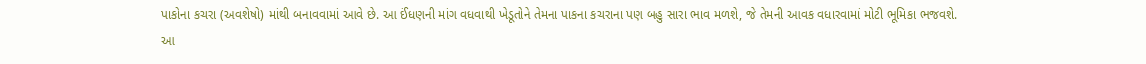પાકોના કચરા (અવશેષો) માંથી બનાવવામાં આવે છે. આ ઈંધણની માંગ વધવાથી ખેડૂતોને તેમના પાકના કચરાના પણ બહુ સારા ભાવ મળશે, જે તેમની આવક વધારવામાં મોટી ભૂમિકા ભજવશે.
આ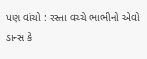પણ વાંચો : રસ્તા વચ્ચે ભાભીનો એવો ડાન્સ કે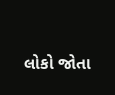લોકો જોતા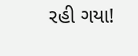રહી ગયા!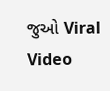જુઓ Viral Video